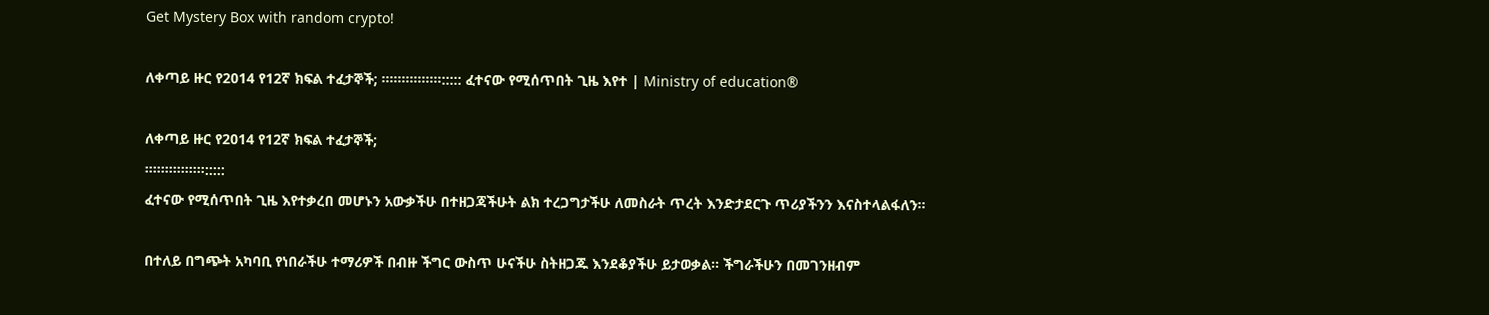Get Mystery Box with random crypto!

ለቀጣይ ዙር የ2014 የ12ኛ ክፍል ተፈታኞች; ።።።፡።።።።::::: ፈተናው የሚሰጥበት ጊዜ እየተ | Ministry of education®

ለቀጣይ ዙር የ2014 የ12ኛ ክፍል ተፈታኞች;
።።።፡።።።።:::::
ፈተናው የሚሰጥበት ጊዜ እየተቃረበ መሆኑን አውቃችሁ በተዘጋጃችሁት ልክ ተረጋግታችሁ ለመስራት ጥረት እንድታደርጉ ጥሪያችንን እናስተላልፋለን።

በተለይ በግጭት አካባቢ የነበራችሁ ተማሪዎች በብዙ ችግር ውስጥ ሁናችሁ ስትዘጋጁ እንደቆያችሁ ይታወቃል። ችግራችሁን በመገንዘብም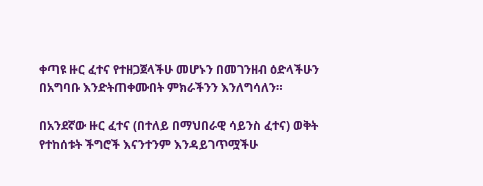ቀጣዩ ዙር ፈተና የተዘጋጀላችሁ መሆኑን በመገንዘብ ዕድላችሁን በአግባቡ እንድትጠቀሙበት ምክራችንን እንለግሳለን።

በአንደኛው ዙር ፈተና (በተለይ በማህበራዊ ሳይንስ ፈተና) ወቅት የተከሰቱት ችግሮች እናንተንም እንዳይገጥሟችሁ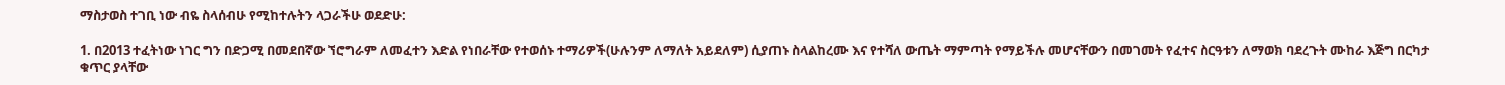ማስታወስ ተገቢ ነው ብዬ ስላሰብሁ የሚከተሉትን ላጋራችሁ ወደድሁ:

1. በ2013 ተፈትነው ነገር ግን በድጋሚ በመደበኛው ኘሮግራም ለመፈተን እድል የነበራቸው የተወሰኑ ተማሪዎች(ሁሉንም ለማለት አይደለም) ሲያጠኑ ስላልከረሙ እና የተሻለ ውጤት ማምጣት የማይችሉ መሆናቸውን በመገመት የፈተና ስርዓቱን ለማወክ ባደረጉት ሙከራ እጅግ በርካታ ቁጥር ያላቸው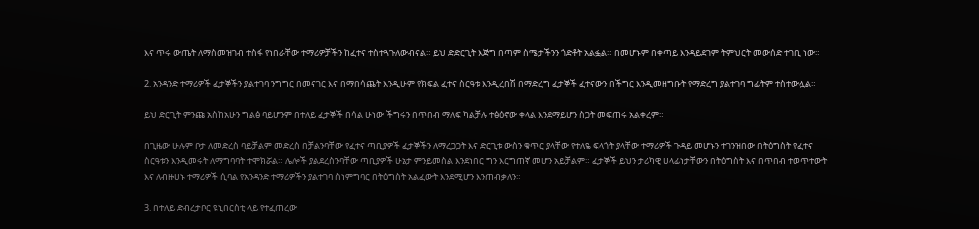እና ጥሩ ውጤት ለማስመዝገብ ተስፋ የነበራቸው ተማሪዎቻችን ከፈተና ተስተጓጉለውብናል። ይህ ድድርጊት እጅግ በጣም ስሜታችንን ጎድቶት አልፏል። በመሆኑም በቀጣይ እንዳይደገም ትምህርት መውሰድ ተገቢ ነው።

2. አንዳንድ ተማሪዎች ፈታኞችን ያልተገባ ንግግር በመናገር እና በማበሳጨት እንዲሁም የክፍል ፈተና ስርዓቱ እንዲረበሽ በማድረግ ፈታኞች ፈተናውን በችግር እንዲመዘግቡት የማድረግ ያልተገባ ግፊትም ተስተውሏል።

ይህ ድርጊት ምንጩ አስከአሁን ግልፅ ባይሆንም በተለይ ፈታኞች በሳል ሁነው ችግሩን በጥበብ ማለፍ ካልቻሉ ተፅዕኖው ቀላል እንደማይሆን ስጋት መፍጠሩ አልቀረም።

በጊዜው ሁሉም ቦታ ለመድረስ ባይቻልም መድረስ በቻልንባቸው የፈተና ጣቢያዎች ፈታኞችን ለማረጋጋት እና ድርጊቱ ውስን ቁጥር ያላቸው የተለዬ ፍላጎት ያላቸው ተማሪዎች ጉዳይ መሆኑን ተገንዝበው በትዕግስት የፈተና ስርዓቱን እንዲመሩት ለማግባባት ተሞክሯል። ሌሎች ያልደረስንባቸው ጣቢያዎች ሁኔታ ምንይመስል እንደነበር ግን እርግጠኛ መሆን አይቻልም። ፈታኞች ይህን ታሪካዊ ሀላፊነታቸውን በትዕግስት እና በጥበብ ተወጥተውት እና ለብዙሀኑ ተማሪዎች ሲባል የአንዳንድ ተማሪዎችን ያልተገባ ስነምግባር በትዕግስት አልፈውት እንደሚሆን እንጠብቃለን።

3. በተለይ ድብረታቦር ዩኒበርስቲ ላይ የተፈጠረው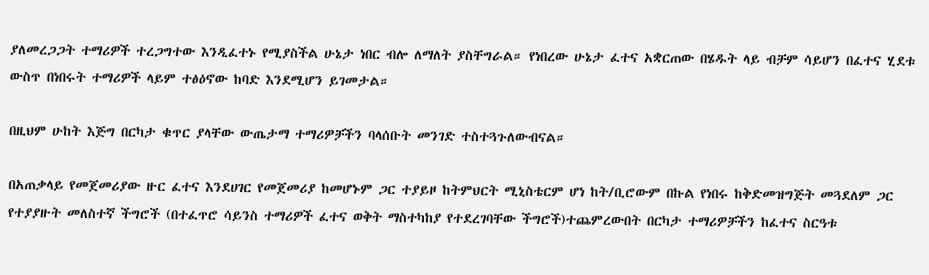ያለመረጋጋት ተማሪዎች ተረጋግተው እንዲፈተኑ የሚያስችል ሁኔታ ነበር ብሎ ለማለት ያስቸግራል። የነበረው ሁኔታ ፈተና አቋርጠው በሄዱት ላይ ብቻም ሳይሆን በፈተና ሂደቱ ውስጥ በነበሩት ተማሪዎች ላይም ተፅዕኖው ከባድ እንደሚሆን ይገመታል።

በዚህም ሁከት እጅግ በርካታ ቁጥር ያላቸው ውጤታማ ተማሪዎቻችን ባላሰቡት መንገድ ተስተጓጉለውብናል።

በአጠቃላይ የመጀመሪያው ዙር ፈተና እንደሀገር የመጀመሪያ ከመሆኑም ጋር ተያይዞ ከትምህርት ሚኒስቴርም ሆነ ከት/ቢሮውም በኩል የነበሩ ከቅድመዝግጅት መጓደለም ጋር የተያያዙት መለስተኛ ችግሮች (በተፈጥሮ ሳይንስ ተማሪዎች ፈተና ወቅት ማስተካከያ የተደረገባቸው ችግሮች)ተጨምረውበት በርካታ ተማሪዎቻችን ከፈተና ስርዓቱ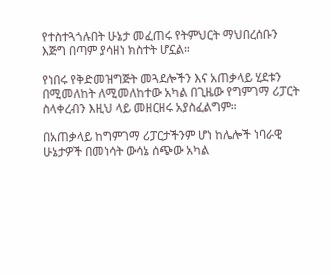የተስተጓጎሉበት ሁኔታ መፈጠሩ የትምህርት ማህበረሰቡን እጅግ በጣም ያሳዘነ ክስተት ሆኗል።

የነበሩ የቅድመዝግጅት መጓደሎችን እና አጠቃላይ ሂደቱን በሚመለከት ለሚመለከተው አካል በጊዜው የግምገማ ሪፓርት ስላቀረብን እዚህ ላይ መዘርዘሩ አያስፈልግም።

በአጠቃላይ ከግምገማ ሪፓርታችንም ሆነ ከሌሎች ነባራዊ ሁኔታዎች በመነሳት ውሳኔ ሰጭው አካል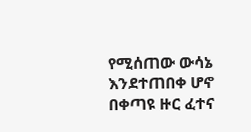የሚሰጠው ውሳኔ እንደተጠበቀ ሆኖ በቀጣዩ ዙር ፈተና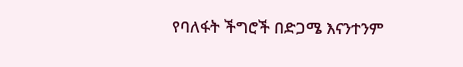የባለፋት ችግሮች በድጋሜ እናንተንም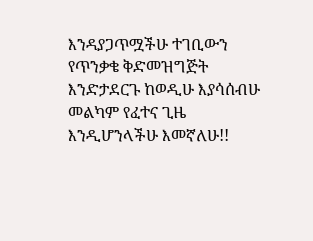እንዳያጋጥሟችሁ ተገቢውን የጥንቃቄ ቅድመዝግጅት እንድታደርጉ ከወዲሁ እያሳሰብሁ መልካም የፈተና ጊዜ እንዲሆንላችሁ እመኛለሁ!!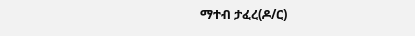ማተብ ታፈረ(ዶ/ር)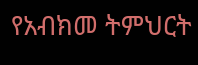የአብክመ ትምህርት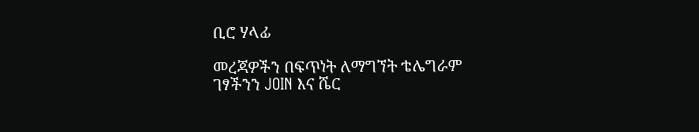ቢሮ ሃላፊ

መረጃዎችን በፍጥነት ለማግኘት ቴሌግራም ገፃችንን JOIN እና ሼር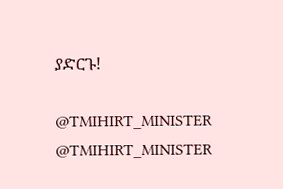ያድርጉ!

@TMIHIRT_MINISTER
@TMIHIRT_MINISTER